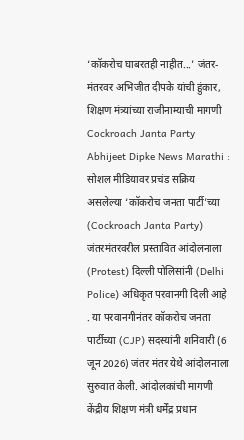‘कॉकरोच घाबरतही नाहीत...’ जंतर-मंतरवर अभिजीत दीपके यांची हुंकार, शिक्षण मंत्र्यांच्या राजीनाम्याची मागणी
Cockroach Janta Party Abhijeet Dipke News Marathi : सोशल मीडियावर प्रचंड सक्रिय असलेल्या ‘कॉकरोच जनता पार्टी’च्या (Cockroach Janta Party) जंतरमंतरवरील प्रस्तावित आंदोलनाला (Protest) दिल्ली पोलिसांनी (Delhi Police) अधिकृत परवानगी दिली आहे . या परवानगीनंतर कॉकरोच जनता पार्टीच्या (CJP) सदस्यांनी शनिवारी (6 जून 2026) जंतर मंतर येथे आंदोलनाला सुरुवात केली. आंदोलकांची मागणी केंद्रीय शिक्षण मंत्री धर्मेंद्र प्रधान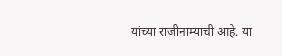यांच्या राजीनाम्याची आहे. या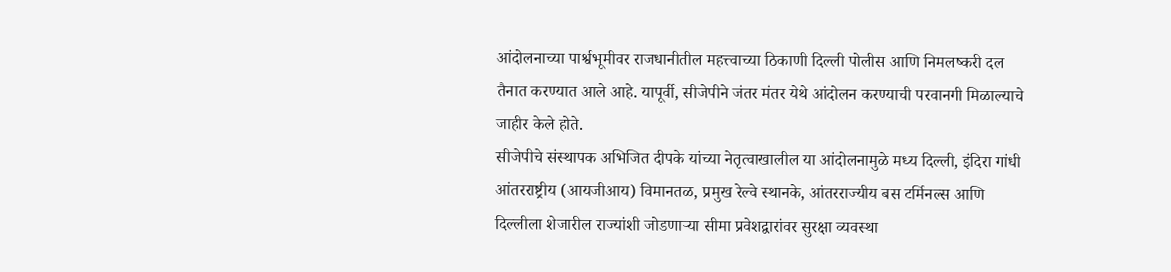आंदोलनाच्या पार्श्वभूमीवर राजधानीतील महत्त्वाच्या ठिकाणी दिल्ली पोलीस आणि निमलष्करी दल तैनात करण्यात आले आहे. यापूर्वी, सीजेपीने जंतर मंतर येथे आंदोलन करण्याची परवानगी मिळाल्याचे जाहीर केले होते.
सीजेपीचे संस्थापक अभिजित दीपके यांच्या नेतृत्वाखालील या आंदोलनामुळे मध्य दिल्ली, इंदिरा गांधी आंतरराष्ट्रीय (आयजीआय) विमानतळ, प्रमुख रेल्वे स्थानके, आंतरराज्यीय बस टर्मिनल्स आणि दिल्लीला शेजारील राज्यांशी जोडणाऱ्या सीमा प्रवेशद्वारांवर सुरक्षा व्यवस्था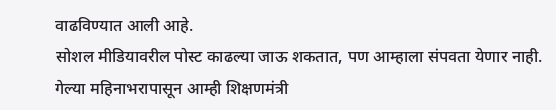वाढविण्यात आली आहे.
सोशल मीडियावरील पोस्ट काढल्या जाऊ शकतात, पण आम्हाला संपवता येणार नाही.
गेल्या महिनाभरापासून आम्ही शिक्षणमंत्री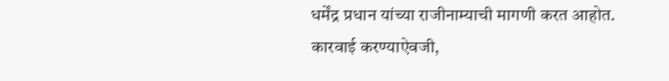धर्मेंद्र प्रधान यांच्या राजीनाम्याची मागणी करत आहोत.
कारवाई करण्याऐवजी,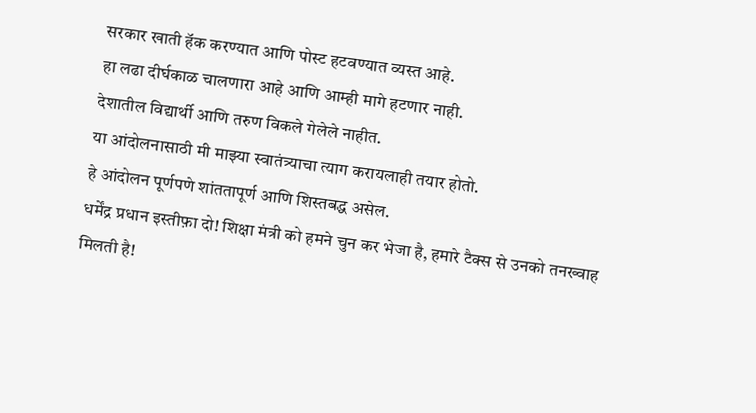सरकार खाती हॅक करण्यात आणि पोस्ट हटवण्यात व्यस्त आहे.
हा लढा दीर्घकाळ चालणारा आहे आणि आम्ही मागे हटणार नाही.
देशातील विद्यार्थी आणि तरुण विकले गेलेले नाहीत.
या आंदोलनासाठी मी माझ्या स्वातंत्र्याचा त्याग करायलाही तयार होतो.
हे आंदोलन पूर्णपणे शांततापूर्ण आणि शिस्तबद्ध असेल.
धर्मेंद्र प्रधान इस्तीफ़ा दो! शिक्षा मंत्री को हमने चुन कर भेजा है, हमारे टैक्स से उनको तनख्वाह मिलती है!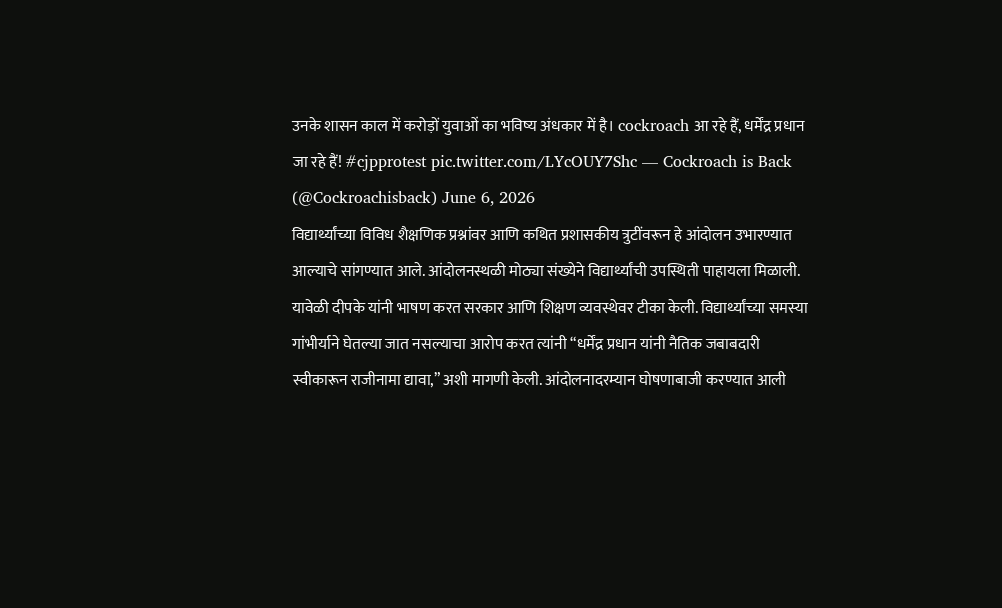उनके शासन काल में करोड़ों युवाओं का भविष्य अंधकार में है। cockroach आ रहे हैं, धर्मेंद्र प्रधान जा रहे हैं! #cjpprotest pic.twitter.com/LYcOUY7Shc — Cockroach is Back (@Cockroachisback) June 6, 2026
विद्यार्थ्यांच्या विविध शैक्षणिक प्रश्नांवर आणि कथित प्रशासकीय त्रुटींवरून हे आंदोलन उभारण्यात आल्याचे सांगण्यात आले. आंदोलनस्थळी मोठ्या संख्येने विद्यार्थ्यांची उपस्थिती पाहायला मिळाली.
यावेळी दीपके यांनी भाषण करत सरकार आणि शिक्षण व्यवस्थेवर टीका केली. विद्यार्थ्यांच्या समस्या गांभीर्याने घेतल्या जात नसल्याचा आरोप करत त्यांनी “धर्मेंद्र प्रधान यांनी नैतिक जबाबदारी स्वीकारून राजीनामा द्यावा,” अशी मागणी केली. आंदोलनादरम्यान घोषणाबाजी करण्यात आली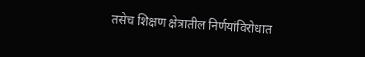तसेच शिक्षण क्षेत्रातील निर्णयांविरोधात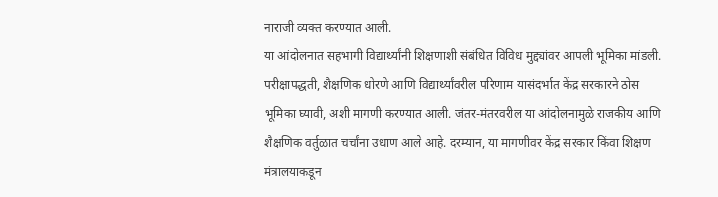नाराजी व्यक्त करण्यात आली.
या आंदोलनात सहभागी विद्यार्थ्यांनी शिक्षणाशी संबंधित विविध मुद्द्यांवर आपली भूमिका मांडली. परीक्षापद्धती, शैक्षणिक धोरणे आणि विद्यार्थ्यांवरील परिणाम यासंदर्भात केंद्र सरकारने ठोस भूमिका घ्यावी, अशी मागणी करण्यात आली. जंतर-मंतरवरील या आंदोलनामुळे राजकीय आणि शैक्षणिक वर्तुळात चर्चांना उधाण आले आहे. दरम्यान, या मागणीवर केंद्र सरकार किंवा शिक्षण मंत्रालयाकडून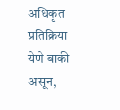अधिकृत प्रतिक्रिया येणे बाकी असून,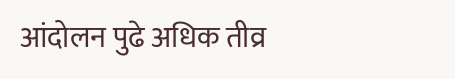आंदोलन पुढे अधिक तीव्र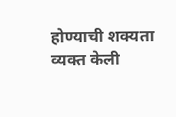होण्याची शक्यता व्यक्त केली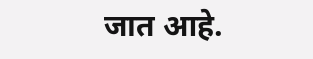जात आहे.